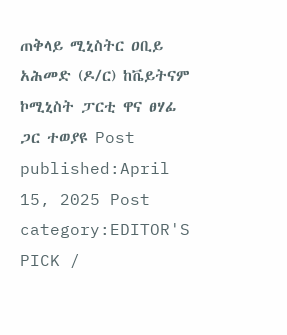ጠቅላይ ሚኒስትር ዐቢይ አሕመድ (ዶ/ር) ከቬይትናም ኮሚኒስት ፓርቲ ዋና ፀሃፊ ጋር ተወያዩ Post published:April 15, 2025 Post category:EDITOR'S PICK /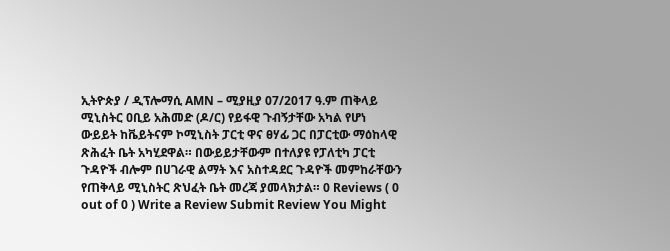ኢትዮጵያ / ዲፕሎማሲ AMN – ሚያዚያ 07/2017 ዓ.ም ጠቅላይ ሚኒስትር ዐቢይ አሕመድ (ዶ/ር) የይፋዊ ጉብኝታቸው አካል የሆነ ውይይት ከቬይትናም ኮሚኒስት ፓርቲ ዋና ፀሃፊ ጋር በፓርቲው ማዕከላዊ ጽሕፈት ቤት አካሂደዋል። በውይይታቸውም በተለያዩ የፓለቲካ ፓርቲ ጉዳዮች ብሎም በሀገራዊ ልማት እና አስተዳደር ጉዳዮች መምከራቸውን የጠቅላይ ሚኒስትር ጽህፈት ቤት መረጃ ያመላክታል። 0 Reviews ( 0 out of 0 ) Write a Review Submit Review You Might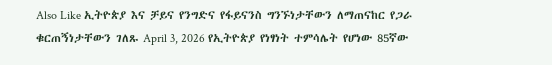Also Like ኢትዮጵያ እና ቻይና የንግድና የፋይናንስ ግንኙነታቸውን ለማጠናከር የጋራ ቁርጠኝነታቸውን ገለጹ April 3, 2026 የኢትዮጵያ የነፃነት ተምሳሌት የሆነው 85ኛው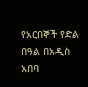የአርበኞች የድል በዓል በአዲስ አበባ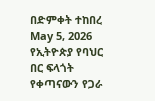በድምቀት ተከበረ May 5, 2026 የኢትዮጵያ የባህር በር ፍላጎት የቀጣናውን የጋራ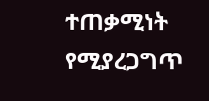ተጠቃሚነት የሚያረጋግጥ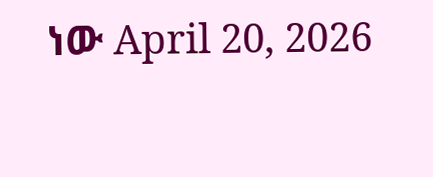ነው April 20, 2026